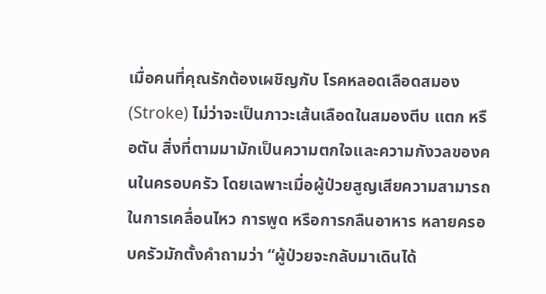เมื่อคนที่คุณรักต้องเผชิญกับ โรคหลอดเลือดสมอง (Stroke) ไม่ว่าจะเป็นภาวะเส้นเลือดในสมองตีบ แตก หรือตัน สิ่งที่ตามมามักเป็นความตกใจและความกังวลของคนในครอบครัว โดยเฉพาะเมื่อผู้ป่วยสูญเสียความสามารถในการเคลื่อนไหว การพูด หรือการกลืนอาหาร หลายครอบครัวมักตั้งคำถามว่า “ผู้ป่วยจะกลับมาเดินได้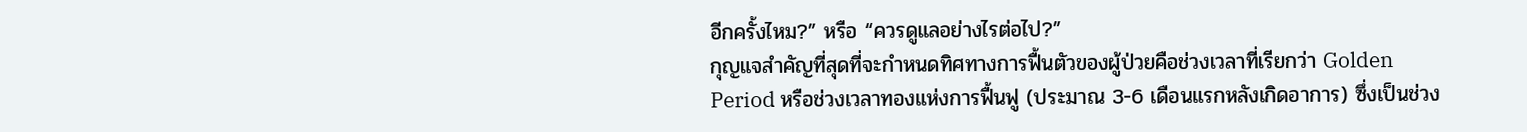อีกครั้งไหม?” หรือ “ควรดูแลอย่างไรต่อไป?”
กุญแจสำคัญที่สุดที่จะกำหนดทิศทางการฟื้นตัวของผู้ป่วยคือช่วงเวลาที่เรียกว่า Golden Period หรือช่วงเวลาทองแห่งการฟื้นฟู (ประมาณ 3-6 เดือนแรกหลังเกิดอาการ) ซึ่งเป็นช่วง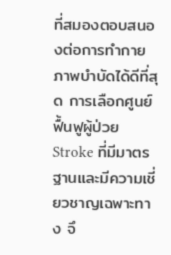ที่สมองตอบสนองต่อการทำกายภาพบำบัดได้ดีที่สุด การเลือกศูนย์ฟื้นฟูผู้ป่วย Stroke ที่มีมาตรฐานและมีความเชี่ยวชาญเฉพาะทาง จึ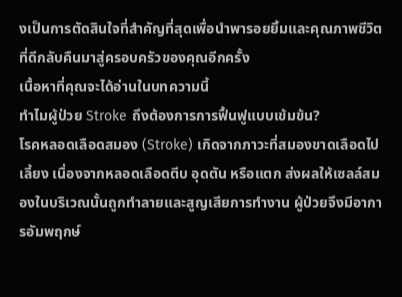งเป็นการตัดสินใจที่สำคัญที่สุดเพื่อนำพารอยยิ้มและคุณภาพชีวิตที่ดีกลับคืนมาสู่ครอบครัวของคุณอีกครั้ง
เนื้อหาที่คุณจะได้อ่านในบทความนี้
ทำไมผู้ป่วย Stroke ถึงต้องการการฟื้นฟูแบบเข้มข้น?
โรคหลอดเลือดสมอง (Stroke) เกิดจากภาวะที่สมองขาดเลือดไปเลี้ยง เนื่องจากหลอดเลือดตีบ อุดตัน หรือแตก ส่งผลให้เซลล์สมองในบริเวณนั้นถูกทำลายและสูญเสียการทำงาน ผู้ป่วยจึงมีอาการอัมพฤกษ์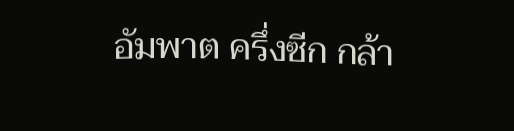อัมพาต ครึ่งซีก กล้า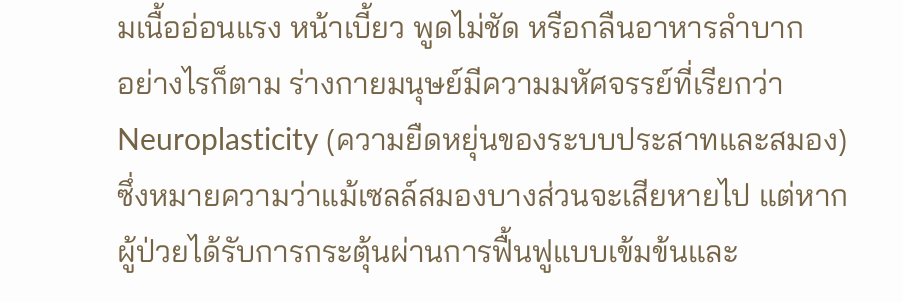มเนื้ออ่อนแรง หน้าเบี้ยว พูดไม่ชัด หรือกลืนอาหารลำบาก
อย่างไรก็ตาม ร่างกายมนุษย์มีความมหัศจรรย์ที่เรียกว่า Neuroplasticity (ความยืดหยุ่นของระบบประสาทและสมอง) ซึ่งหมายความว่าแม้เซลล์สมองบางส่วนจะเสียหายไป แต่หากผู้ป่วยได้รับการกระตุ้นผ่านการฟื้นฟูแบบเข้มข้นและ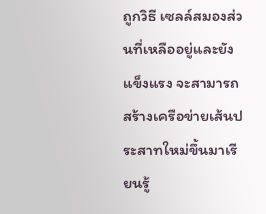ถูกวิธี เซลล์สมองส่วนที่เหลืออยู่และยังแข็งแรง จะสามารถสร้างเครือข่ายเส้นประสาทใหม่ขึ้นมาเรียนรู้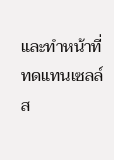และทำหน้าที่ทดแทนเซลล์ส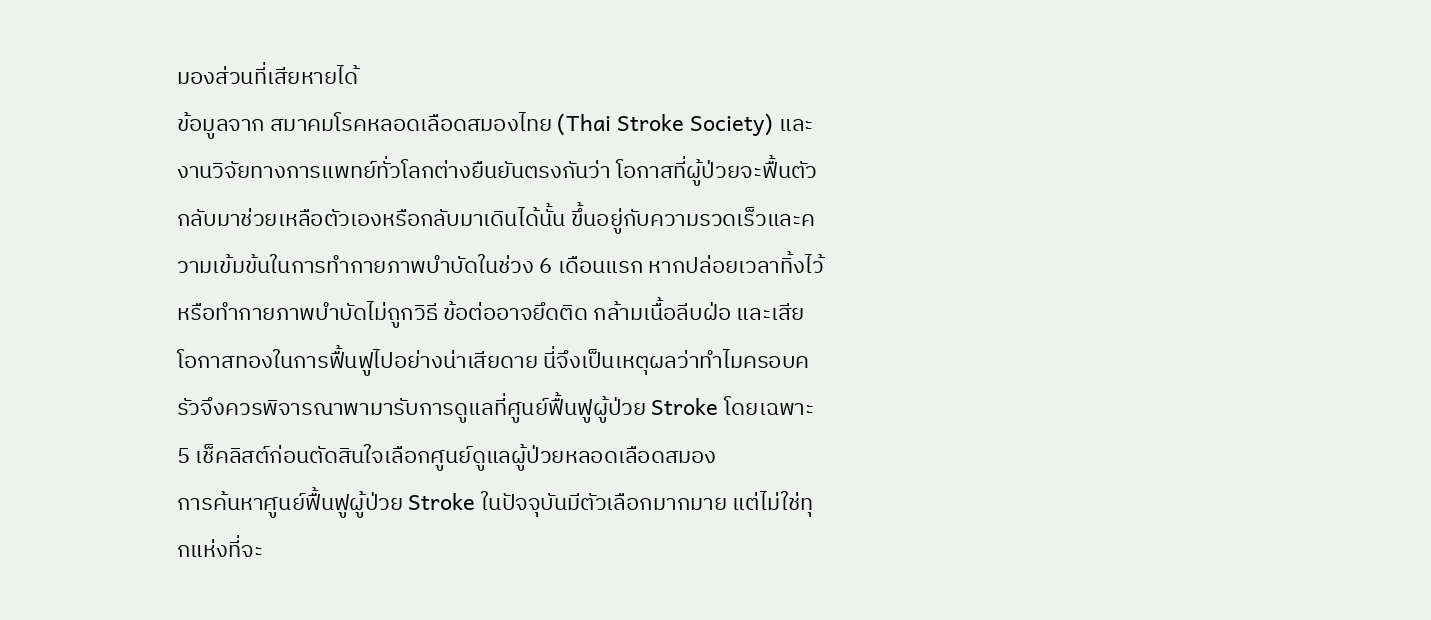มองส่วนที่เสียหายได้
ข้อมูลจาก สมาคมโรคหลอดเลือดสมองไทย (Thai Stroke Society) และงานวิจัยทางการแพทย์ทั่วโลกต่างยืนยันตรงกันว่า โอกาสที่ผู้ป่วยจะฟื้นตัวกลับมาช่วยเหลือตัวเองหรือกลับมาเดินได้นั้น ขึ้นอยู่กับความรวดเร็วและความเข้มข้นในการทำกายภาพบำบัดในช่วง 6 เดือนแรก หากปล่อยเวลาทิ้งไว้ หรือทำกายภาพบำบัดไม่ถูกวิธี ข้อต่ออาจยึดติด กล้ามเนื้อลีบฝ่อ และเสียโอกาสทองในการฟื้นฟูไปอย่างน่าเสียดาย นี่จึงเป็นเหตุผลว่าทำไมครอบครัวจึงควรพิจารณาพามารับการดูแลที่ศูนย์ฟื้นฟูผู้ป่วย Stroke โดยเฉพาะ
5 เช็คลิสต์ก่อนตัดสินใจเลือกศูนย์ดูแลผู้ป่วยหลอดเลือดสมอง
การค้นหาศูนย์ฟื้นฟูผู้ป่วย Stroke ในปัจจุบันมีตัวเลือกมากมาย แต่ไม่ใช่ทุกแห่งที่จะ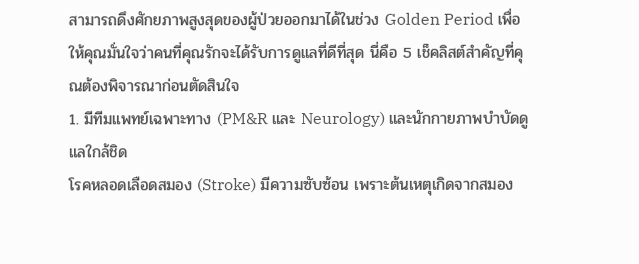สามารถดึงศักยภาพสูงสุดของผู้ป่วยออกมาได้ในช่วง Golden Period เพื่อให้คุณมั่นใจว่าคนที่คุณรักจะได้รับการดูแลที่ดีที่สุด นี่คือ 5 เช็คลิสต์สำคัญที่คุณต้องพิจารณาก่อนตัดสินใจ
1. มีทีมแพทย์เฉพาะทาง (PM&R และ Neurology) และนักกายภาพบำบัดดูแลใกล้ชิด
โรคหลอดเลือดสมอง (Stroke) มีความซับซ้อน เพราะต้นเหตุเกิดจากสมอง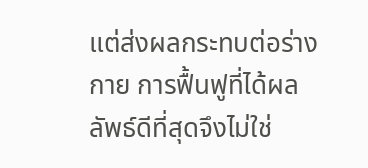แต่ส่งผลกระทบต่อร่างกาย การฟื้นฟูที่ได้ผลลัพธ์ดีที่สุดจึงไม่ใช่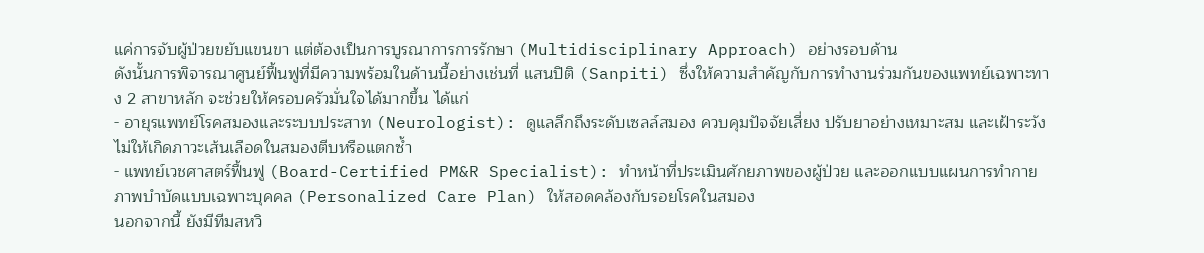แค่การจับผู้ป่วยขยับแขนขา แต่ต้องเป็นการบูรณาการการรักษา (Multidisciplinary Approach) อย่างรอบด้าน
ดังนั้นการพิจารณาศูนย์ฟื้นฟูที่มีความพร้อมในด้านนี้อย่างเช่นที่ แสนปิติ (Sanpiti) ซึ่งให้ความสำคัญกับการทำงานร่วมกันของแพทย์เฉพาะทาง 2 สาขาหลัก จะช่วยให้ครอบครัวมั่นใจได้มากขึ้น ได้แก่
- อายุรแพทย์โรคสมองและระบบประสาท (Neurologist): ดูแลลึกถึงระดับเซลล์สมอง ควบคุมปัจจัยเสี่ยง ปรับยาอย่างเหมาะสม และเฝ้าระวังไม่ให้เกิดภาวะเส้นเลือดในสมองตีบหรือแตกซ้ำ
- แพทย์เวชศาสตร์ฟื้นฟู (Board-Certified PM&R Specialist): ทำหน้าที่ประเมินศักยภาพของผู้ป่วย และออกแบบแผนการทำกายภาพบำบัดแบบเฉพาะบุคคล (Personalized Care Plan) ให้สอดคล้องกับรอยโรคในสมอง
นอกจากนี้ ยังมีทีมสหวิ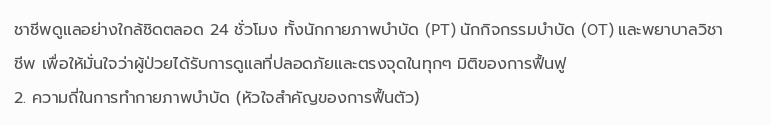ชาชีพดูแลอย่างใกล้ชิดตลอด 24 ชั่วโมง ทั้งนักกายภาพบำบัด (PT) นักกิจกรรมบำบัด (OT) และพยาบาลวิชาชีพ เพื่อให้มั่นใจว่าผู้ป่วยได้รับการดูแลที่ปลอดภัยและตรงจุดในทุกๆ มิติของการฟื้นฟู
2. ความถี่ในการทำกายภาพบำบัด (หัวใจสำคัญของการฟื้นตัว)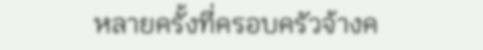หลายครั้งที่ครอบครัวจ้างค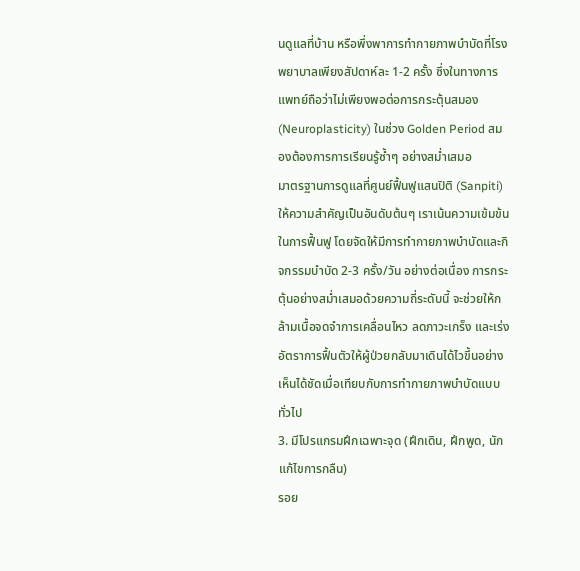นดูแลที่บ้าน หรือพึ่งพาการทำกายภาพบำบัดที่โรงพยาบาลเพียงสัปดาห์ละ 1-2 ครั้ง ซึ่งในทางการแพทย์ถือว่าไม่เพียงพอต่อการกระตุ้นสมอง (Neuroplasticity) ในช่วง Golden Period สมองต้องการการเรียนรู้ซ้ำๆ อย่างสม่ำเสมอ
มาตรฐานการดูแลที่ศูนย์ฟื้นฟูแสนปิติ (Sanpiti) ให้ความสำคัญเป็นอันดับต้นๆ เราเน้นความเข้มข้นในการฟื้นฟู โดยจัดให้มีการทำกายภาพบำบัดและกิจกรรมบำบัด 2-3 ครั้ง/วัน อย่างต่อเนื่อง การกระตุ้นอย่างสม่ำเสมอด้วยความถี่ระดับนี้ จะช่วยให้กล้ามเนื้อจดจำการเคลื่อนไหว ลดภาวะเกร็ง และเร่งอัตราการฟื้นตัวให้ผู้ป่วยกลับมาเดินได้ไวขึ้นอย่างเห็นได้ชัดเมื่อเทียบกับการทำกายภาพบำบัดแบบทั่วไป
3. มีโปรแกรมฝึกเฉพาะจุด (ฝึกเดิน, ฝึกพูด, นักแก้ไขการกลืน)
รอย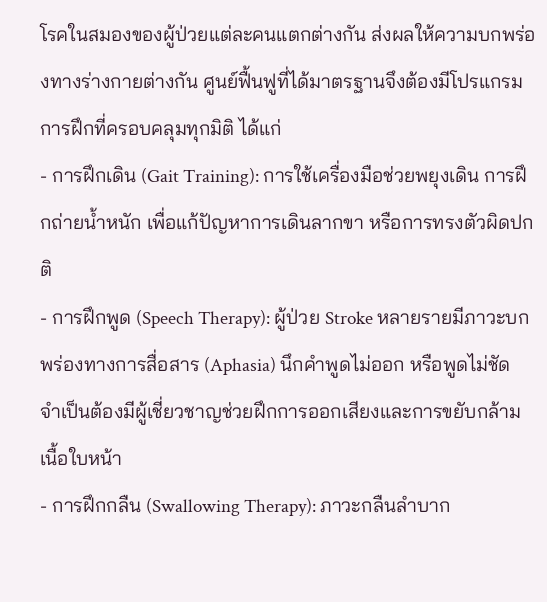โรคในสมองของผู้ป่วยแต่ละคนแตกต่างกัน ส่งผลให้ความบกพร่องทางร่างกายต่างกัน ศูนย์ฟื้นฟูที่ได้มาตรฐานจึงต้องมีโปรแกรมการฝึกที่ครอบคลุมทุกมิติ ได้แก่
- การฝึกเดิน (Gait Training): การใช้เครื่องมือช่วยพยุงเดิน การฝึกถ่ายน้ำหนัก เพื่อแก้ปัญหาการเดินลากขา หรือการทรงตัวผิดปกติ
- การฝึกพูด (Speech Therapy): ผู้ป่วย Stroke หลายรายมีภาวะบกพร่องทางการสื่อสาร (Aphasia) นึกคำพูดไม่ออก หรือพูดไม่ชัด จำเป็นต้องมีผู้เชี่ยวชาญช่วยฝึกการออกเสียงและการขยับกล้ามเนื้อใบหน้า
- การฝึกกลืน (Swallowing Therapy): ภาวะกลืนลำบาก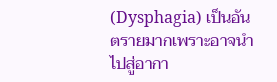(Dysphagia) เป็นอันตรายมากเพราะอาจนำไปสู่อากา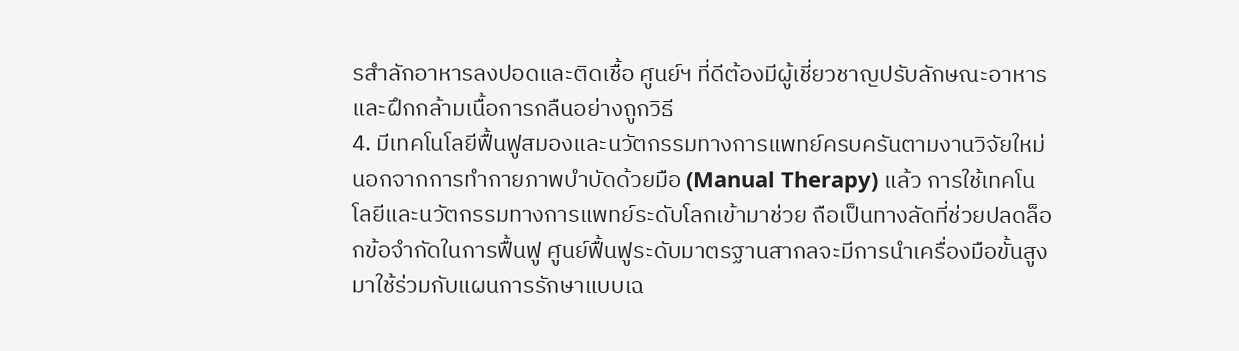รสำลักอาหารลงปอดและติดเชื้อ ศูนย์ฯ ที่ดีต้องมีผู้เชี่ยวชาญปรับลักษณะอาหารและฝึกกล้ามเนื้อการกลืนอย่างถูกวิธี
4. มีเทคโนโลยีฟื้นฟูสมองและนวัตกรรมทางการแพทย์ครบครันตามงานวิจัยใหม่
นอกจากการทำกายภาพบำบัดด้วยมือ (Manual Therapy) แล้ว การใช้เทคโนโลยีและนวัตกรรมทางการแพทย์ระดับโลกเข้ามาช่วย ถือเป็นทางลัดที่ช่วยปลดล็อกข้อจำกัดในการฟื้นฟู ศูนย์ฟื้นฟูระดับมาตรฐานสากลจะมีการนำเครื่องมือขั้นสูงมาใช้ร่วมกับแผนการรักษาแบบเฉ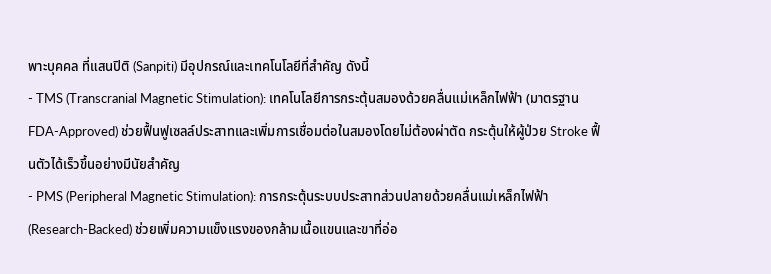พาะบุคคล ที่แสนปิติ (Sanpiti) มีอุปกรณ์และเทคโนโลยีที่สำคัญ ดังนี้
- TMS (Transcranial Magnetic Stimulation): เทคโนโลยีการกระตุ้นสมองด้วยคลื่นแม่เหล็กไฟฟ้า (มาตรฐาน FDA-Approved) ช่วยฟื้นฟูเซลล์ประสาทและเพิ่มการเชื่อมต่อในสมองโดยไม่ต้องผ่าตัด กระตุ้นให้ผู้ป่วย Stroke ฟื้นตัวได้เร็วขึ้นอย่างมีนัยสำคัญ
- PMS (Peripheral Magnetic Stimulation): การกระตุ้นระบบประสาทส่วนปลายด้วยคลื่นแม่เหล็กไฟฟ้า (Research-Backed) ช่วยเพิ่มความแข็งแรงของกล้ามเนื้อแขนและขาที่อ่อ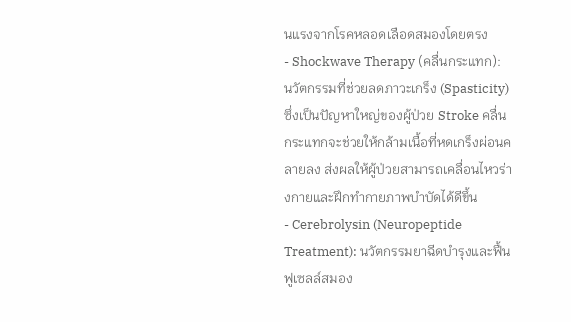นแรงจากโรคหลอดเลือดสมองโดยตรง
- Shockwave Therapy (คลื่นกระแทก): นวัตกรรมที่ช่วยลดภาวะเกร็ง (Spasticity) ซึ่งเป็นปัญหาใหญ่ของผู้ป่วย Stroke คลื่นกระแทกจะช่วยให้กล้ามเนื้อที่หดเกร็งผ่อนคลายลง ส่งผลให้ผู้ป่วยสามารถเคลื่อนไหวร่างกายและฝึกทำกายภาพบำบัดได้ดีขึ้น
- Cerebrolysin (Neuropeptide Treatment): นวัตกรรมยาฉีดบำรุงและฟื้นฟูเซลล์สมอง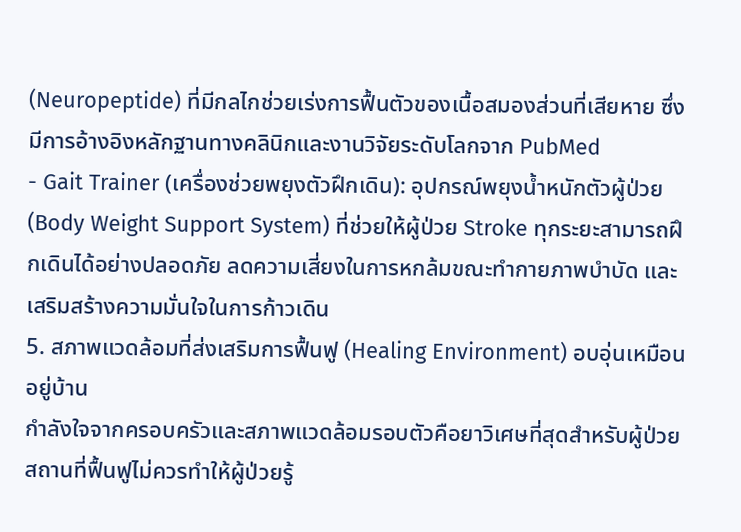(Neuropeptide) ที่มีกลไกช่วยเร่งการฟื้นตัวของเนื้อสมองส่วนที่เสียหาย ซึ่งมีการอ้างอิงหลักฐานทางคลินิกและงานวิจัยระดับโลกจาก PubMed
- Gait Trainer (เครื่องช่วยพยุงตัวฝึกเดิน): อุปกรณ์พยุงน้ำหนักตัวผู้ป่วย (Body Weight Support System) ที่ช่วยให้ผู้ป่วย Stroke ทุกระยะสามารถฝึกเดินได้อย่างปลอดภัย ลดความเสี่ยงในการหกล้มขณะทำกายภาพบำบัด และเสริมสร้างความมั่นใจในการก้าวเดิน
5. สภาพแวดล้อมที่ส่งเสริมการฟื้นฟู (Healing Environment) อบอุ่นเหมือนอยู่บ้าน
กำลังใจจากครอบครัวและสภาพแวดล้อมรอบตัวคือยาวิเศษที่สุดสำหรับผู้ป่วย สถานที่ฟื้นฟูไม่ควรทำให้ผู้ป่วยรู้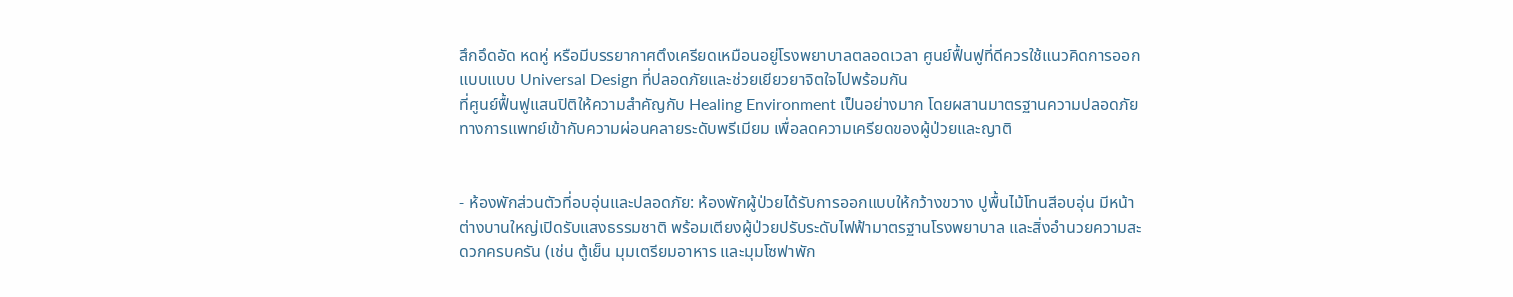สึกอึดอัด หดหู่ หรือมีบรรยากาศตึงเครียดเหมือนอยู่โรงพยาบาลตลอดเวลา ศูนย์ฟื้นฟูที่ดีควรใช้แนวคิดการออกแบบแบบ Universal Design ที่ปลอดภัยและช่วยเยียวยาจิตใจไปพร้อมกัน
ที่ศูนย์ฟื้นฟูแสนปิติให้ความสำคัญกับ Healing Environment เป็นอย่างมาก โดยผสานมาตรฐานความปลอดภัยทางการแพทย์เข้ากับความผ่อนคลายระดับพรีเมียม เพื่อลดความเครียดของผู้ป่วยและญาติ


- ห้องพักส่วนตัวที่อบอุ่นและปลอดภัย: ห้องพักผู้ป่วยได้รับการออกแบบให้กว้างขวาง ปูพื้นไม้โทนสีอบอุ่น มีหน้าต่างบานใหญ่เปิดรับแสงธรรมชาติ พร้อมเตียงผู้ป่วยปรับระดับไฟฟ้ามาตรฐานโรงพยาบาล และสิ่งอำนวยความสะดวกครบครัน (เช่น ตู้เย็น มุมเตรียมอาหาร และมุมโซฟาพัก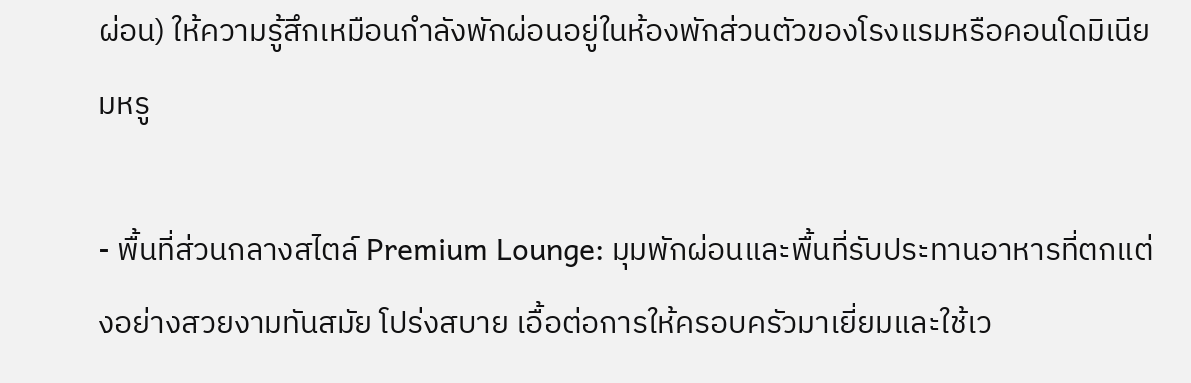ผ่อน) ให้ความรู้สึกเหมือนกำลังพักผ่อนอยู่ในห้องพักส่วนตัวของโรงแรมหรือคอนโดมิเนียมหรู

- พื้นที่ส่วนกลางสไตล์ Premium Lounge: มุมพักผ่อนและพื้นที่รับประทานอาหารที่ตกแต่งอย่างสวยงามทันสมัย โปร่งสบาย เอื้อต่อการให้ครอบครัวมาเยี่ยมและใช้เว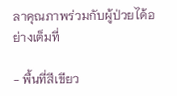ลาคุณภาพร่วมกับผู้ป่วยได้อย่างเต็มที่

- พื้นที่สีเขียว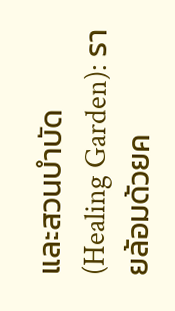และสวนบำบัด (Healing Garden): รายล้อมด้วยค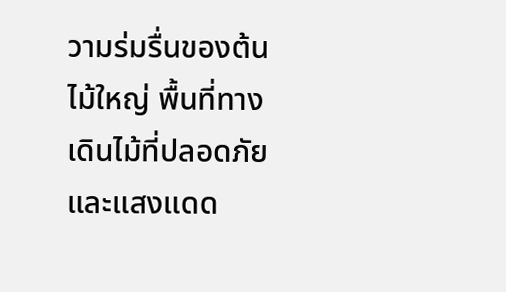วามร่มรื่นของต้นไม้ใหญ่ พื้นที่ทางเดินไม้ที่ปลอดภัย และแสงแดด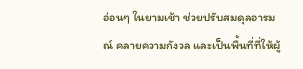อ่อนๆ ในยามเช้า ช่วยปรับสมดุลอารมณ์ คลายความกังวล และเป็นพื้นที่ที่ให้ผู้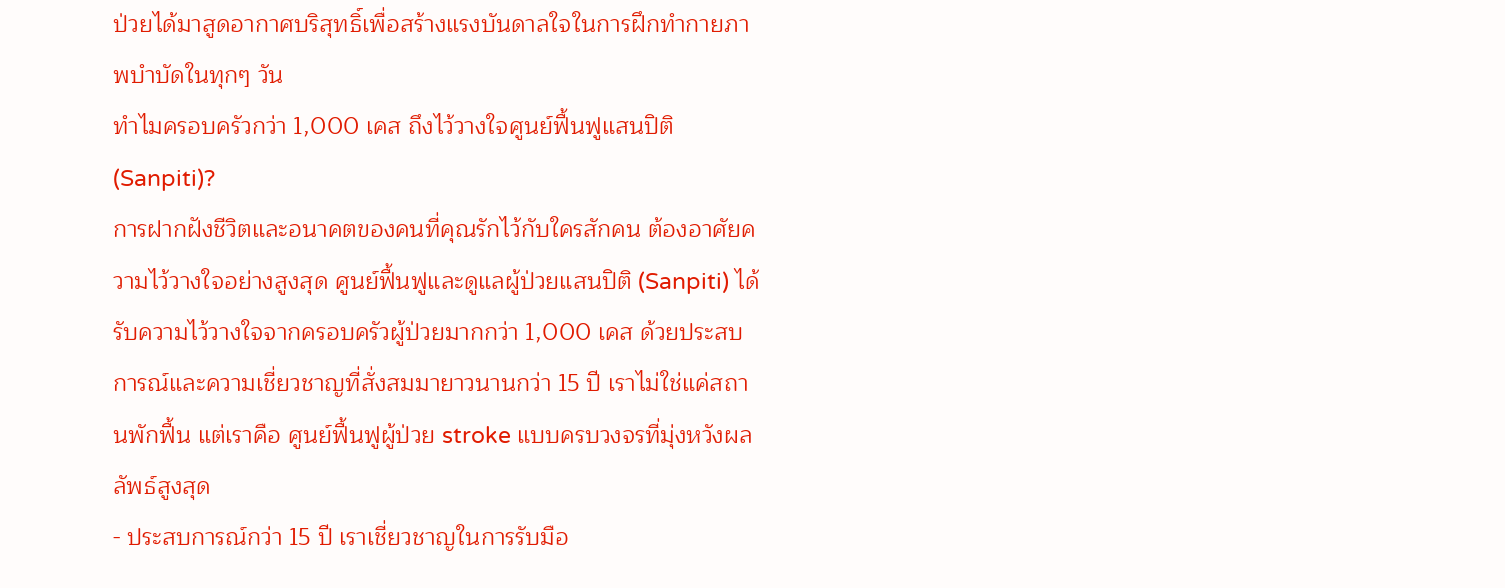ป่วยได้มาสูดอากาศบริสุทธิ์เพื่อสร้างแรงบันดาลใจในการฝึกทำกายภาพบำบัดในทุกๆ วัน
ทำไมครอบครัวกว่า 1,000 เคส ถึงไว้วางใจศูนย์ฟื้นฟูแสนปิติ (Sanpiti)?
การฝากฝังชีวิตและอนาคตของคนที่คุณรักไว้กับใครสักคน ต้องอาศัยความไว้วางใจอย่างสูงสุด ศูนย์ฟื้นฟูและดูแลผู้ป่วยแสนปิติ (Sanpiti) ได้รับความไว้วางใจจากครอบครัวผู้ป่วยมากกว่า 1,000 เคส ด้วยประสบการณ์และความเชี่ยวชาญที่สั่งสมมายาวนานกว่า 15 ปี เราไม่ใช่แค่สถานพักฟื้น แต่เราคือ ศูนย์ฟื้นฟูผู้ป่วย stroke แบบครบวงจรที่มุ่งหวังผลลัพธ์สูงสุด
- ประสบการณ์กว่า 15 ปี เราเชี่ยวชาญในการรับมือ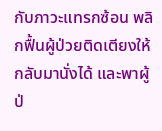กับภาวะแทรกซ้อน พลิกฟื้นผู้ป่วยติดเตียงให้กลับมานั่งได้ และพาผู้ป่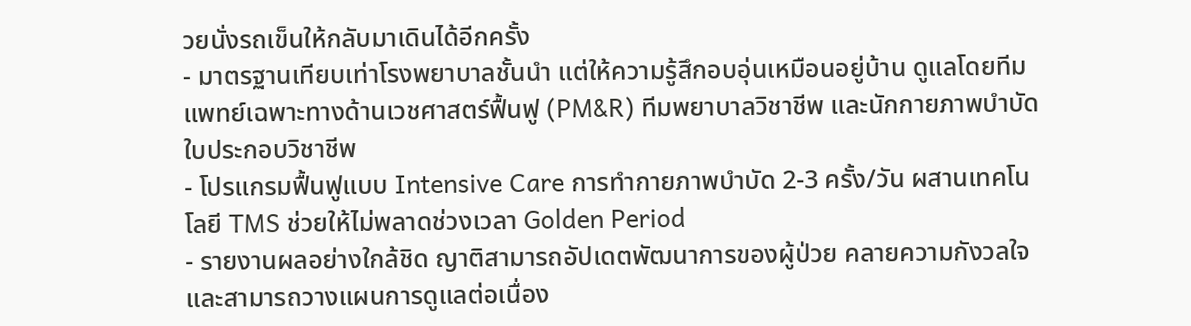วยนั่งรถเข็นให้กลับมาเดินได้อีกครั้ง
- มาตรฐานเทียบเท่าโรงพยาบาลชั้นนำ แต่ให้ความรู้สึกอบอุ่นเหมือนอยู่บ้าน ดูแลโดยทีมแพทย์เฉพาะทางด้านเวชศาสตร์ฟื้นฟู (PM&R) ทีมพยาบาลวิชาชีพ และนักกายภาพบำบัดใบประกอบวิชาชีพ
- โปรแกรมฟื้นฟูแบบ Intensive Care การทำกายภาพบำบัด 2-3 ครั้ง/วัน ผสานเทคโนโลยี TMS ช่วยให้ไม่พลาดช่วงเวลา Golden Period
- รายงานผลอย่างใกล้ชิด ญาติสามารถอัปเดตพัฒนาการของผู้ป่วย คลายความกังวลใจ และสามารถวางแผนการดูแลต่อเนื่อง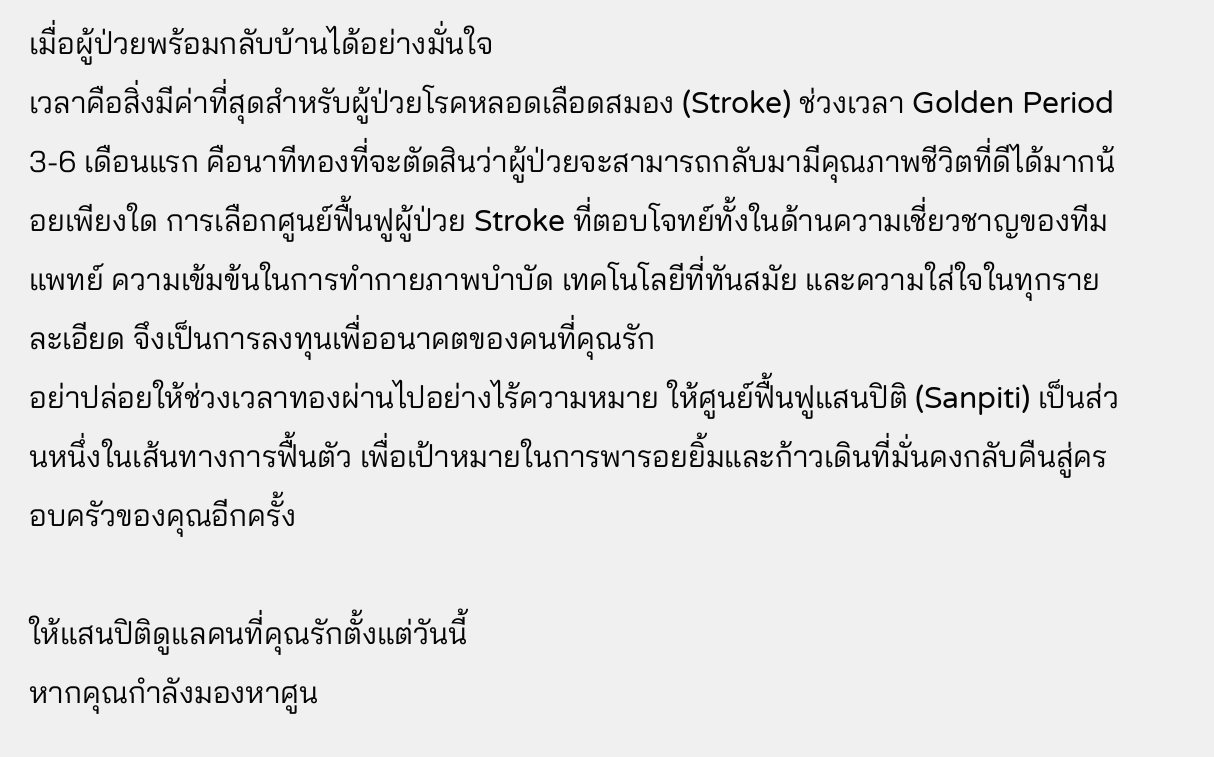เมื่อผู้ป่วยพร้อมกลับบ้านได้อย่างมั่นใจ
เวลาคือสิ่งมีค่าที่สุดสำหรับผู้ป่วยโรคหลอดเลือดสมอง (Stroke) ช่วงเวลา Golden Period 3-6 เดือนแรก คือนาทีทองที่จะตัดสินว่าผู้ป่วยจะสามารถกลับมามีคุณภาพชีวิตที่ดีได้มากน้อยเพียงใด การเลือกศูนย์ฟื้นฟูผู้ป่วย Stroke ที่ตอบโจทย์ทั้งในด้านความเชี่ยวชาญของทีมแพทย์ ความเข้มข้นในการทำกายภาพบำบัด เทคโนโลยีที่ทันสมัย และความใส่ใจในทุกรายละเอียด จึงเป็นการลงทุนเพื่ออนาคตของคนที่คุณรัก
อย่าปล่อยให้ช่วงเวลาทองผ่านไปอย่างไร้ความหมาย ให้ศูนย์ฟื้นฟูแสนปิติ (Sanpiti) เป็นส่วนหนึ่งในเส้นทางการฟื้นตัว เพื่อเป้าหมายในการพารอยยิ้มและก้าวเดินที่มั่นคงกลับคืนสู่ครอบครัวของคุณอีกครั้ง

ให้แสนปิติดูแลคนที่คุณรักตั้งแต่วันนี้
หากคุณกำลังมองหาศูน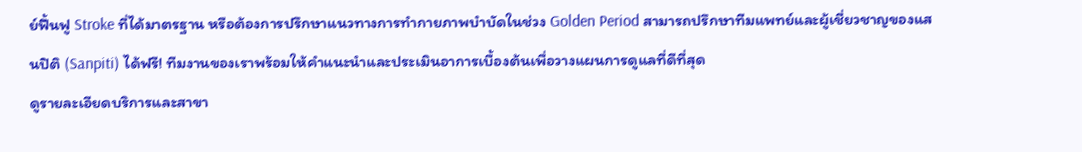ย์ฟื้นฟู Stroke ที่ได้มาตรฐาน หรือต้องการปรึกษาแนวทางการทำกายภาพบำบัดในช่วง Golden Period สามารถปรึกษาทีมแพทย์และผู้เชี่ยวชาญของแสนปิติ (Sanpiti) ได้ฟรี! ทีมงานของเราพร้อมให้คำแนะนำและประเมินอาการเบื้องต้นเพื่อวางแผนการดูแลที่ดีที่สุด
ดูรายละเอียดบริการและสาขา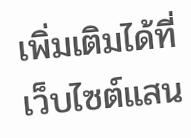เพิ่มเติมได้ที่ เว็บไซต์แสน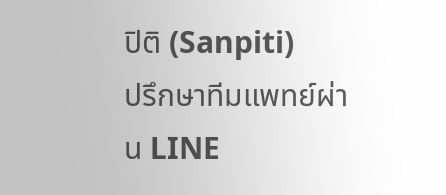ปิติ (Sanpiti)
ปรึกษาทีมแพทย์ผ่าน LINE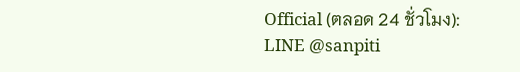Official (ตลอด 24 ชั่วโมง): LINE @sanpiti